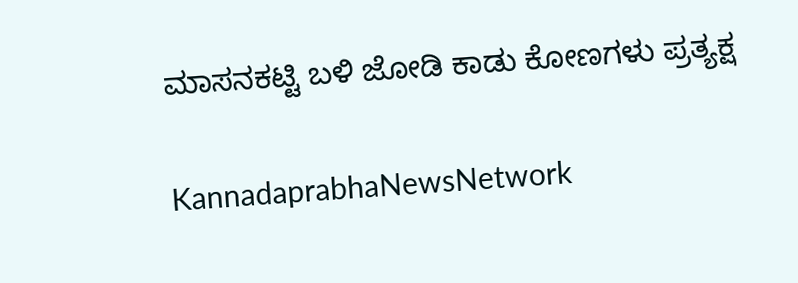ಮಾಸನಕಟ್ಟಿ ಬಳಿ ಜೋಡಿ ಕಾಡು ಕೋಣಗಳು ಪ್ರತ್ಯಕ್ಷ

KannadaprabhaNewsNetwork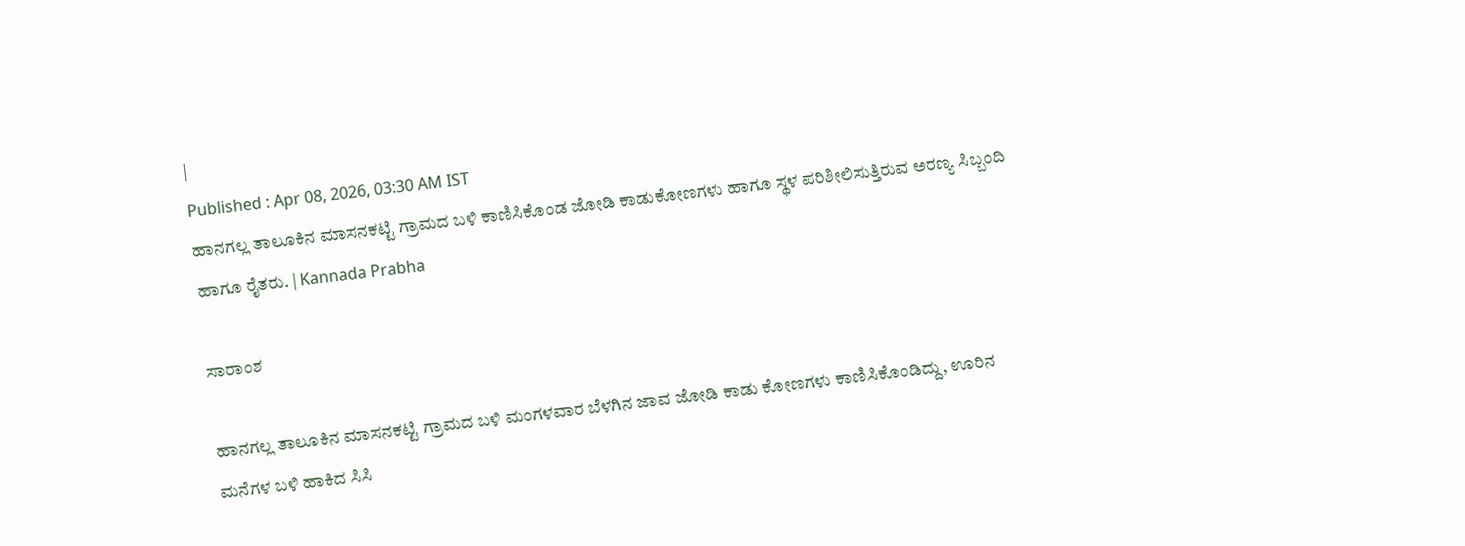|
Published : Apr 08, 2026, 03:30 AM IST
ಹಾನಗಲ್ಲ ತಾಲೂಕಿನ ಮಾಸನಕಟ್ಟಿ ಗ್ರಾಮದ ಬಳಿ ಕಾಣಿಸಿಕೊಂಡ ಜೋಡಿ ಕಾಡುಕೋಣಗಳು ಹಾಗೂ ಸ್ಥಳ ಪರಿಶೀಲಿಸುತ್ತಿರುವ ಅರಣ್ಯ ಸಿಬ್ಬಂದಿ ಹಾಗೂ ರೈತರು. | Kannada Prabha

ಸಾರಾಂಶ

ಹಾನಗಲ್ಲ ತಾಲೂಕಿನ ಮಾಸನಕಟ್ಟಿ ಗ್ರಾಮದ ಬಳಿ ಮಂಗಳವಾರ ಬೆಳಗಿನ ಜಾವ ಜೋಡಿ ಕಾಡು ಕೋಣಗಳು ಕಾಣಿಸಿಕೊಂಡಿದ್ದು, ಊರಿನ ಮನೆಗಳ ಬಳಿ ಹಾಕಿದ ಸಿಸಿ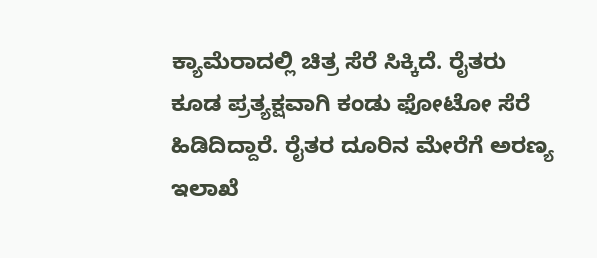ಕ್ಯಾಮೆರಾದಲ್ಲಿ ಚಿತ್ರ ಸೆರೆ ಸಿಕ್ಕಿದೆ. ರೈತರು ಕೂಡ ಪ್ರತ್ಯಕ್ಷವಾಗಿ ಕಂಡು ಫೋಟೋ ಸೆರೆ ಹಿಡಿದಿದ್ದಾರೆ. ರೈತರ ದೂರಿನ ಮೇರೆಗೆ ಅರಣ್ಯ ಇಲಾಖೆ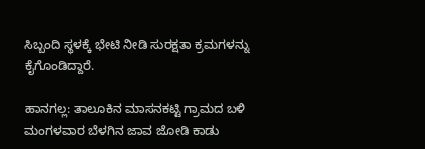ಸಿಬ್ಬಂದಿ ಸ್ಥಳಕ್ಕೆ ಭೇಟಿ ನೀಡಿ ಸುರಕ್ಷತಾ ಕ್ರಮಗಳನ್ನು ಕೈಗೊಂಡಿದ್ದಾರೆ.

ಹಾನಗಲ್ಲ: ತಾಲೂಕಿನ ಮಾಸನಕಟ್ಟಿ ಗ್ರಾಮದ ಬಳಿ ಮಂಗಳವಾರ ಬೆಳಗಿನ ಜಾವ ಜೋಡಿ ಕಾಡು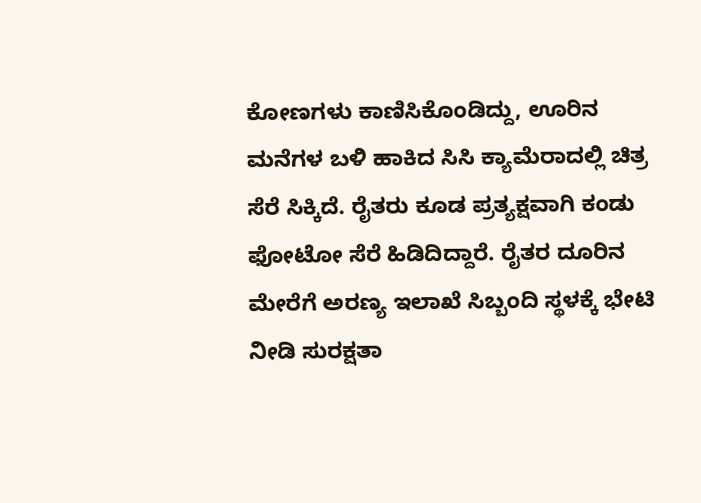ಕೋಣಗಳು ಕಾಣಿಸಿಕೊಂಡಿದ್ದು, ಊರಿನ ಮನೆಗಳ ಬಳಿ ಹಾಕಿದ ಸಿಸಿ ಕ್ಯಾಮೆರಾದಲ್ಲಿ ಚಿತ್ರ ಸೆರೆ ಸಿಕ್ಕಿದೆ. ರೈತರು ಕೂಡ ಪ್ರತ್ಯಕ್ಷವಾಗಿ ಕಂಡು ಫೋಟೋ ಸೆರೆ ಹಿಡಿದಿದ್ದಾರೆ. ರೈತರ ದೂರಿನ ಮೇರೆಗೆ ಅರಣ್ಯ ಇಲಾಖೆ ಸಿಬ್ಬಂದಿ ಸ್ಥಳಕ್ಕೆ ಭೇಟಿ ನೀಡಿ ಸುರಕ್ಷತಾ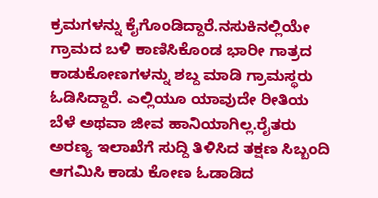ಕ್ರಮಗಳನ್ನು ಕೈಗೊಂಡಿದ್ದಾರೆ.ನಸುಕಿನಲ್ಲಿಯೇ ಗ್ರಾಮದ ಬಳಿ ಕಾಣಿಸಿಕೊಂಡ ಭಾರೀ ಗಾತ್ರದ ಕಾಡುಕೋಣಗಳನ್ನು ಶಬ್ದ ಮಾಡಿ ಗ್ರಾಮಸ್ಥರು ಓಡಿಸಿದ್ದಾರೆ. ಎಲ್ಲಿಯೂ ಯಾವುದೇ ರೀತಿಯ ಬೆಳೆ ಅಥವಾ ಜೀವ ಹಾನಿಯಾಗಿಲ್ಲ.ರೈತರು ಅರಣ್ಯ ಇಲಾಖೆಗೆ ಸುದ್ದಿ ತಿಳಿಸಿದ ತಕ್ಷಣ ಸಿಬ್ಬಂದಿ ಆಗಮಿಸಿ ಕಾಡು ಕೋಣ ಓಡಾಡಿದ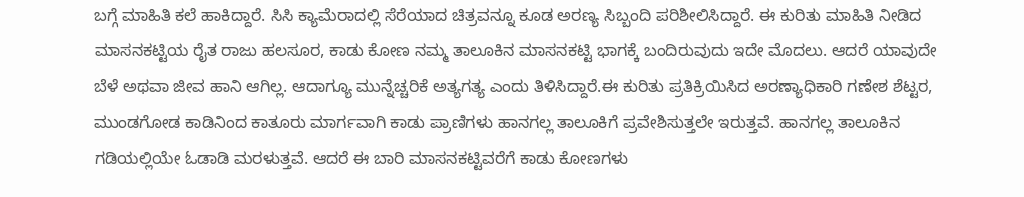ಬಗ್ಗೆ ಮಾಹಿತಿ ಕಲೆ ಹಾಕಿದ್ದಾರೆ. ಸಿಸಿ ಕ್ಯಾಮೆರಾದಲ್ಲಿ ಸೆರೆಯಾದ ಚಿತ್ರವನ್ನೂ ಕೂಡ ಅರಣ್ಯ ಸಿಬ್ಬಂದಿ ಪರಿಶೀಲಿಸಿದ್ದಾರೆ. ಈ ಕುರಿತು ಮಾಹಿತಿ ನೀಡಿದ ಮಾಸನಕಟ್ಟಿಯ ರೈತ ರಾಜು ಹಲಸೂರ, ಕಾಡು ಕೋಣ ನಮ್ಮ ತಾಲೂಕಿನ ಮಾಸನಕಟ್ಟಿ ಭಾಗಕ್ಕೆ ಬಂದಿರುವುದು ಇದೇ ಮೊದಲು. ಆದರೆ ಯಾವುದೇ ಬೆಳೆ ಅಥವಾ ಜೀವ ಹಾನಿ ಆಗಿಲ್ಲ. ಆದಾಗ್ಯೂ ಮುನ್ನೆಚ್ಚರಿಕೆ ಅತ್ಯಗತ್ಯ ಎಂದು ತಿಳಿಸಿದ್ದಾರೆ.ಈ ಕುರಿತು ಪ್ರತಿಕ್ರಿಯಿಸಿದ ಅರಣ್ಯಾಧಿಕಾರಿ ಗಣೇಶ ಶೆಟ್ಟರ, ಮುಂಡಗೋಡ ಕಾಡಿನಿಂದ ಕಾತೂರು ಮಾರ್ಗವಾಗಿ ಕಾಡು ಪ್ರಾಣಿಗಳು ಹಾನಗಲ್ಲ ತಾಲೂಕಿಗೆ ಪ್ರವೇಶಿಸುತ್ತಲೇ ಇರುತ್ತವೆ. ಹಾನಗಲ್ಲ ತಾಲೂಕಿನ ಗಡಿಯಲ್ಲಿಯೇ ಓಡಾಡಿ ಮರಳುತ್ತವೆ. ಆದರೆ ಈ ಬಾರಿ ಮಾಸನಕಟ್ಟಿವರೆಗೆ ಕಾಡು ಕೋಣಗಳು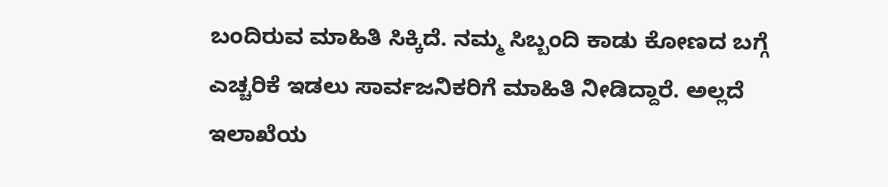ಬಂದಿರುವ ಮಾಹಿತಿ ಸಿಕ್ಕಿದೆ. ನಮ್ಮ ಸಿಬ್ಬಂದಿ ಕಾಡು ಕೋಣದ ಬಗ್ಗೆ ಎಚ್ಚರಿಕೆ ಇಡಲು ಸಾರ್ವಜನಿಕರಿಗೆ ಮಾಹಿತಿ ನೀಡಿದ್ದಾರೆ. ಅಲ್ಲದೆ ಇಲಾಖೆಯ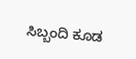ಸಿಬ್ಬಂದಿ ಕೂಡ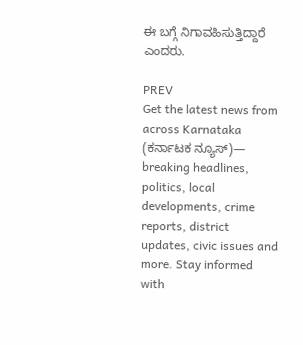ಈ ಬಗ್ಗೆ ನಿಗಾವಹಿಸುತ್ತಿದ್ದಾರೆ ಎಂದರು.

PREV
Get the latest news from across Karnataka (ಕರ್ನಾಟಕ ನ್ಯೂಸ್)— breaking headlines, politics, local developments, crime reports, district updates, civic issues and more. Stay informed with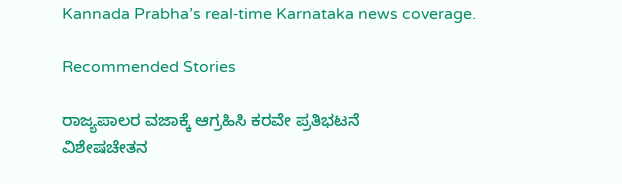Kannada Prabha’s real‑time Karnataka news coverage.

Recommended Stories

ರಾಜ್ಯಪಾಲರ ವಜಾಕ್ಕೆ ಆಗ್ರಹಿಸಿ ಕರವೇ ಪ್ರತಿಭಟನೆ
ವಿಶೇಷಚೇತನ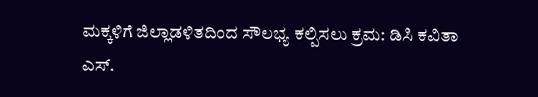ಮಕ್ಕಳಿಗೆ ಜಿಲ್ಲಾಡಳಿತದಿಂದ ಸೌಲಭ್ಯ ಕಲ್ಪಿಸಲು ಕ್ರಮ: ಡಿಸಿ ಕವಿತಾ ಎಸ್‌.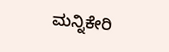ಮನ್ನಿಕೇರಿ